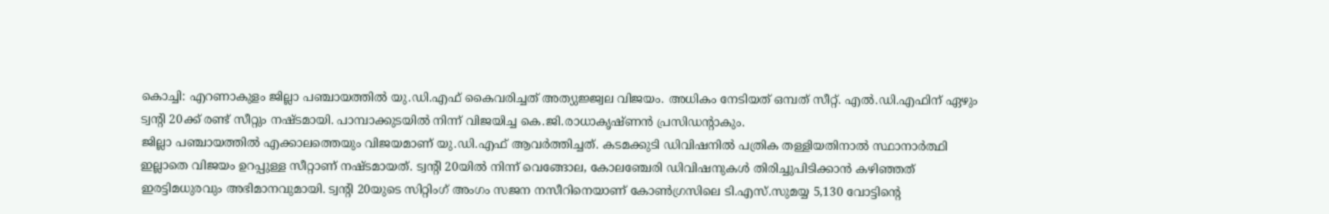കൊച്ചി: എറണാകുളം ജില്ലാ പഞ്ചായത്തിൽ യു.ഡി.എഫ് കൈവരിച്ചത് അത്യുജ്ജ്വല വിജയം. അധികം നേടിയത് ഒമ്പത് സീറ്റ്. എൽ.ഡി.എഫിന് ഏഴും ട്വന്റി 20ക്ക് രണ്ട് സീറ്റും നഷ്ടമായി. പാമ്പാക്കുടയിൽ നിന്ന് വിജയിച്ച കെ.ജി.രാധാകൃഷ്ണൻ പ്രസിഡന്റാകും.
ജില്ലാ പഞ്ചായത്തിൽ എക്കാലത്തെയും വിജയമാണ് യു.ഡി.എഫ് ആവർത്തിച്ചത്. കടമക്കുടി ഡിവിഷനിൽ പത്രിക തള്ളിയതിനാൽ സ്ഥാനാർത്ഥി ഇല്ലാതെ വിജയം ഉറപ്പുള്ള സീറ്റാണ് നഷ്ടമായത്. ട്വന്റി 20യിൽ നിന്ന് വെങ്ങോല, കോലഞ്ചേരി ഡിവിഷനുകൾ തിരിച്ചുപിടിക്കാൻ കഴിഞ്ഞത് ഇരട്ടിമധുരവും അഭിമാനവുമായി. ട്വന്റി 20യുടെ സിറ്റിംഗ് അംഗം സജന നസീറിനെയാണ് കോൺഗ്രസിലെ ടി.എസ്.സുമയ്യ 5,130 വോട്ടിന്റെ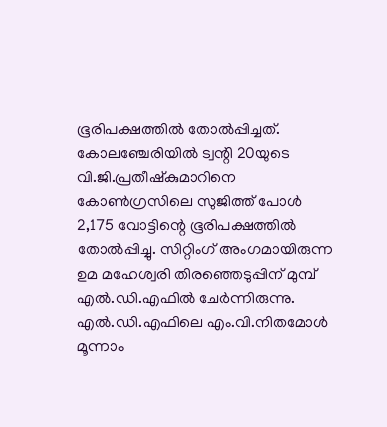ഭൂരിപക്ഷത്തിൽ തോൽപ്പിച്ചത്. കോലഞ്ചേരിയിൽ ട്വന്റി 20യുടെ വി.ജി.പ്രതീഷ്കുമാറിനെ കോൺഗ്രസിലെ സുജിത്ത് പോൾ 2,175 വോട്ടിന്റെ ഭൂരിപക്ഷത്തിൽ തോൽപ്പിച്ചു. സിറ്റിംഗ് അംഗമായിരുന്ന ഉമ മഹേശ്വരി തിരഞ്ഞെടുപ്പിന് മുമ്പ് എൽ.ഡി.എഫിൽ ചേർന്നിരുന്നു. എൽ.ഡി.എഫിലെ എം.വി.നിതമോൾ മൂന്നാം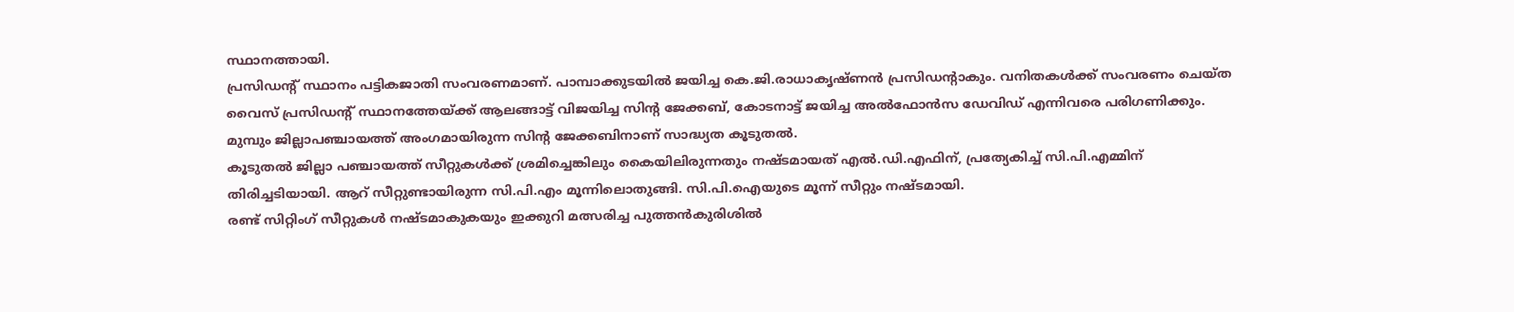സ്ഥാനത്തായി.
പ്രസിഡന്റ് സ്ഥാനം പട്ടികജാതി സംവരണമാണ്. പാമ്പാക്കുടയിൽ ജയിച്ച കെ.ജി.രാധാകൃഷ്ണൻ പ്രസിഡന്റാകും. വനിതകൾക്ക് സംവരണം ചെയ്ത വൈസ് പ്രസിഡന്റ് സ്ഥാനത്തേയ്ക്ക് ആലങ്ങാട്ട് വിജയിച്ച സിന്റ ജേക്കബ്, കോടനാട്ട് ജയിച്ച അൽഫോൻസ ഡേവിഡ് എന്നിവരെ പരിഗണിക്കും. മുമ്പും ജില്ലാപഞ്ചായത്ത് അംഗമായിരുന്ന സിന്റ ജേക്കബിനാണ് സാദ്ധ്യത കൂടുതൽ.
കൂടുതൽ ജില്ലാ പഞ്ചായത്ത് സീറ്റുകൾക്ക് ശ്രമിച്ചെങ്കിലും കൈയിലിരുന്നതും നഷ്ടമായത് എൽ.ഡി.എഫിന്, പ്രത്യേകിച്ച് സി.പി.എമ്മിന് തിരിച്ചടിയായി. ആറ് സീറ്റുണ്ടായിരുന്ന സി.പി.എം മൂന്നിലൊതുങ്ങി. സി.പി.ഐയുടെ മൂന്ന് സീറ്റും നഷ്ടമായി.
രണ്ട് സിറ്റിംഗ് സീറ്റുകൾ നഷ്ടമാകുകയും ഇക്കുറി മത്സരിച്ച പുത്തൻകുരിശിൽ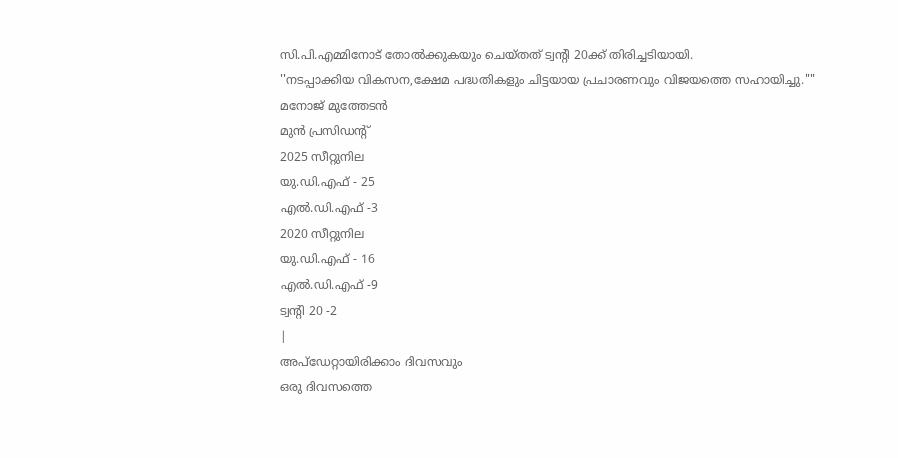സി.പി.എമ്മിനോട് തോൽക്കുകയും ചെയ്തത് ട്വന്റി 20ക്ക് തിരിച്ചടിയായി.
''നടപ്പാക്കിയ വികസന,ക്ഷേമ പദ്ധതികളും ചിട്ടയായ പ്രചാരണവും വിജയത്തെ സഹായിച്ചു.""
മനോജ് മുത്തേടൻ
മുൻ പ്രസിഡന്റ്
2025 സീറ്റുനില
യു.ഡി.എഫ് - 25
എൽ.ഡി.എഫ് -3
2020 സീറ്റുനില
യു.ഡി.എഫ് - 16
എൽ.ഡി.എഫ് -9
ട്വന്റി 20 -2
|
അപ്ഡേറ്റായിരിക്കാം ദിവസവും
ഒരു ദിവസത്തെ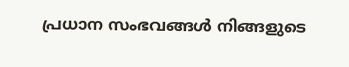പ്രധാന സംഭവങ്ങൾ നിങ്ങളുടെ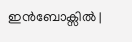ഇൻബോക്സിൽ |